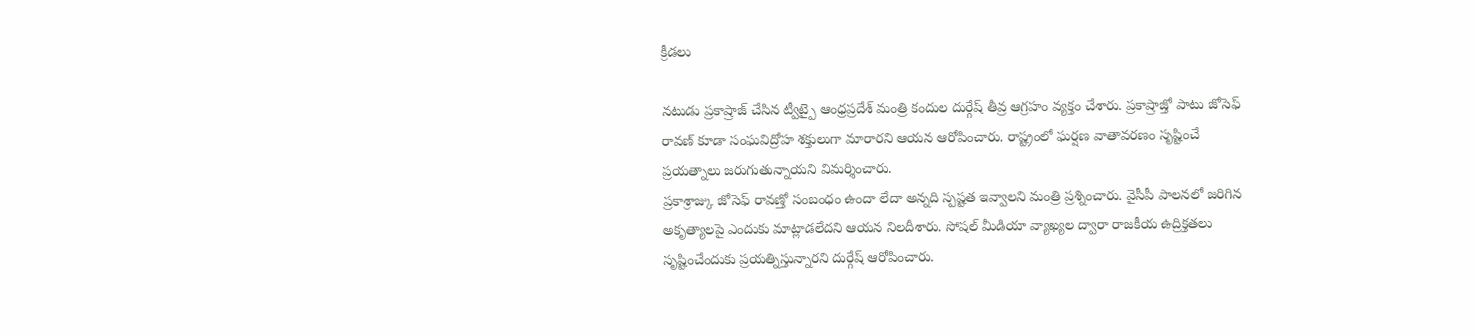క్రీడలు

నటుడు ప్రకాష్రాజ్ చేసిన ట్వీట్పై ఆంధ్రప్రదేశ్ మంత్రి కందుల దుర్గేష్ తీవ్ర ఆగ్రహం వ్యక్తం చేశారు. ప్రకాష్రాజ్తో పాటు జోసెఫ్ రావణ్ కూడా సంఘవిద్రోహ శక్తులుగా మారారని ఆయన ఆరోపించారు. రాష్ట్రంలో ఘర్షణ వాతావరణం సృష్టించే ప్రయత్నాలు జరుగుతున్నాయని విమర్శించారు.
ప్రకాశ్రాజ్కు జోసెఫ్ రావణ్తో సంబంధం ఉందా లేదా అన్నది స్పష్టత ఇవ్వాలని మంత్రి ప్రశ్నించారు. వైసీపీ పాలనలో జరిగిన అకృత్యాలపై ఎందుకు మాట్లాడలేదని ఆయన నిలదీశారు. సోషల్ మీడియా వ్యాఖ్యల ద్వారా రాజకీయ ఉద్రిక్తతలు సృష్టించేందుకు ప్రయత్నిస్తున్నారని దుర్గేష్ ఆరోపించారు.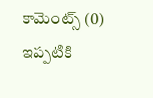కామెంట్స్ (0)
ఇప్పటికి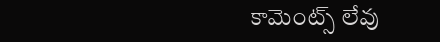కామెంట్స్ లేవు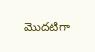మొదటిగా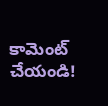కామెంట్ చేయండి!